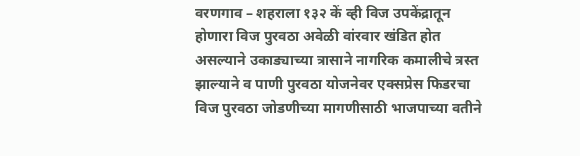वरणगाव – शहराला १३२ कें व्ही विज उपकेंद्रातून होणारा विज पुरवठा अवेळी वांरवार खंडित होत असल्याने उकाड्याच्या त्रासाने नागरिक कमालीचे त्रस्त झाल्याने व पाणी पुरवठा योजनेवर एक्सप्रेस फिडरचा विज पुरवठा जोडणीच्या मागणीसाठी भाजपाच्या वतीने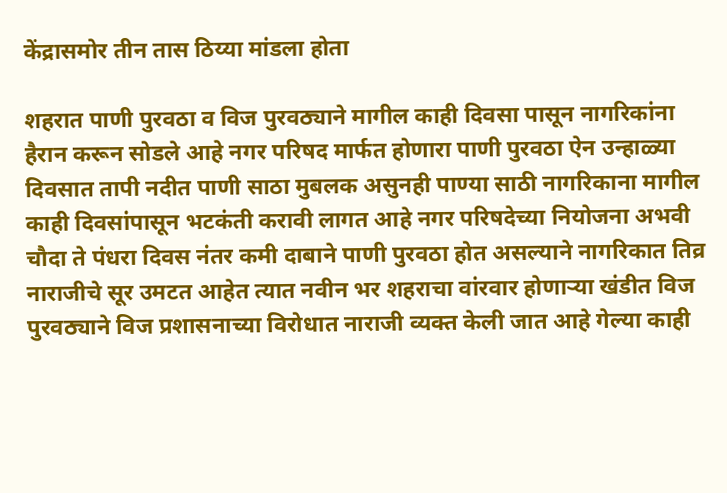केंद्रासमोर तीन तास ठिय्या मांडला होता

शहरात पाणी पुरवठा व विज पुरवठ्याने मागील काही दिवसा पासून नागरिकांना हैरान करून सोडले आहे नगर परिषद मार्फत होणारा पाणी पुरवठा ऐन उन्हाळ्या दिवसात तापी नदीत पाणी साठा मुबलक असुनही पाण्या साठी नागरिकाना मागील काही दिवसांपासून भटकंती करावी लागत आहे नगर परिषदेच्या नियोजना अभवी चौदा ते पंधरा दिवस नंतर कमी दाबाने पाणी पुरवठा होत असल्याने नागरिकात तिव्र नाराजीचे सूर उमटत आहेत त्यात नवीन भर शहराचा वांरवार होणाऱ्या खंडीत विज पुरवठ्याने विज प्रशासनाच्या विरोधात नाराजी व्यक्त केली जात आहे गेल्या काही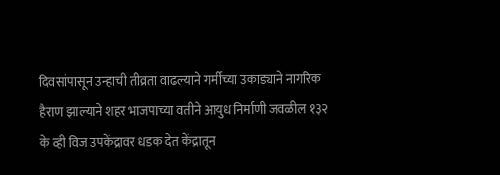दिवसांपासून उन्हाची तीव्रता वाढल्याने गर्मीच्या उकाड्याने नागरिक हैराण झाल्याने शहर भाजपाच्या वतीने आयुध निर्माणी जवळील १३२ के व्ही विज उपकेंद्रावर धडक देत केंद्रातून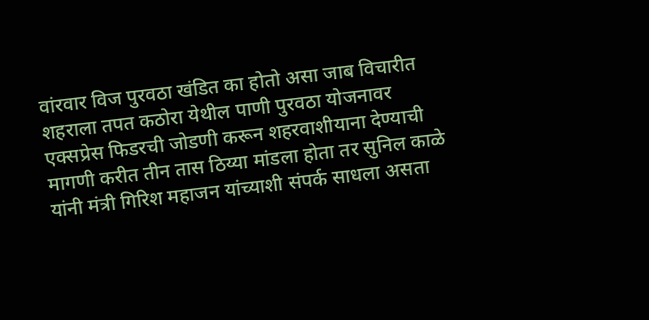वांरवार विज पुरवठा खंडित का होतो असा जाब विचारीत शहराला तपत कठोरा येथील पाणी पुरवठा योजनावर एक्सप्रेस फिडरची जोडणी करून शहरवाशीयाना देण्याची मागणी करीत तीन तास ठिय्या मांडला होता तर सुनिल काळे यांनी मंत्री गिरिश महाजन यांच्याशी संपर्क साधला असता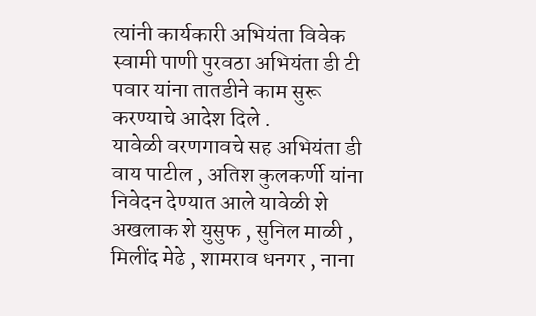त्यांनी कार्यकारी अभियंता विवेक स्वामी पाणी पुरवठा अभियंता डी टी पवार यांना तातडीने काम सुरू करण्याचे आदेश दिले .
यावेळी वरणगावचे सह अभियंता डी वाय पाटील , अतिश कुलकर्णी यांना निवेदन देण्यात आले यावेळी शे अखलाक शे युसुफ , सुनिल माळी , मिलींद मेढे , शामराव धनगर , नाना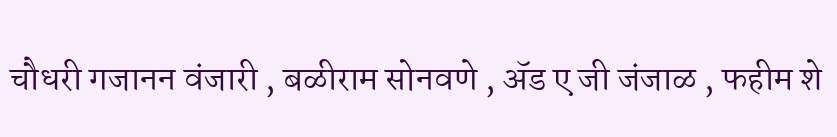चौधरी गजानन वंजारी , बळीराम सोनवणे , ॲड ए जी जंजाळ , फहीम शे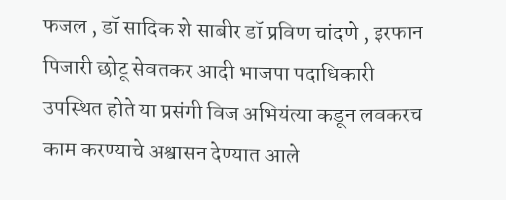फजल , डॉ सादिक शे साबीर डॉ प्रविण चांदणे , इरफान पिजारी छोटू सेवतकर आदी भाजपा पदाधिकारी उपस्थित होते या प्रसंगी विज अभियंत्या कडून लवकरच काम करण्याचे अश्वासन देण्यात आले